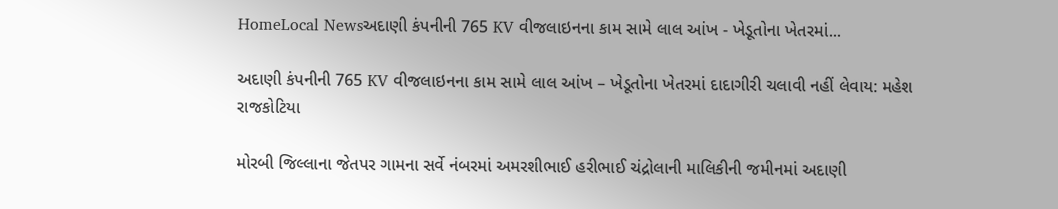HomeLocal Newsઅદાણી કંપનીની 765 KV વીજલાઇનના કામ સામે લાલ આંખ - ખેડૂતોના ખેતરમાં...

અદાણી કંપનીની 765 KV વીજલાઇનના કામ સામે લાલ આંખ – ખેડૂતોના ખેતરમાં દાદાગીરી ચલાવી નહીં લેવાય: મહેશ રાજકોટિયા

મોરબી જિલ્લાના જેતપર ગામના સર્વે નંબરમાં અમરશીભાઈ હરીભાઈ ચંદ્રોલાની માલિકીની જમીનમાં અદાણી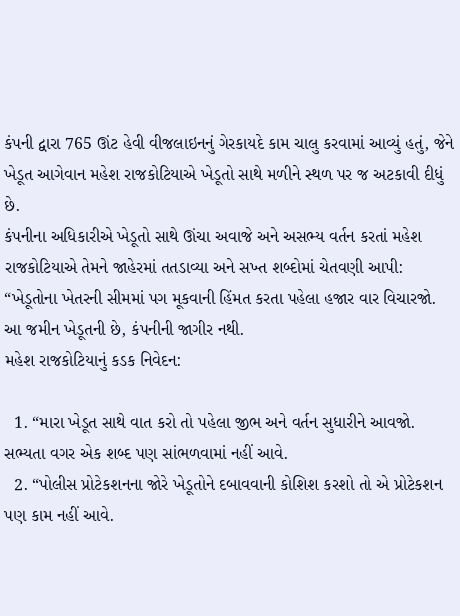કંપની દ્વારા 765 ઊંટ હેવી વીજલાઇનનું ગેરકાયદે કામ ચાલુ કરવામાં આવ્યું હતું, જેને ખેડૂત આગેવાન મહેશ રાજકોટિયાએ ખેડૂતો સાથે મળીને સ્થળ પર જ અટકાવી દીધું છે.
કંપનીના અધિકારીએ ખેડૂતો સાથે ઊંચા અવાજે અને અસભ્ય વર્તન કરતાં મહેશ રાજકોટિયાએ તેમને જાહેરમાં તતડાવ્યા અને સખ્ત શબ્દોમાં ચેતવણી આપી: “ખેડૂતોના ખેતરની સીમમાં પગ મૂકવાની હિંમત કરતા પહેલા હજાર વાર વિચારજો. આ જમીન ખેડૂતની છે, કંપનીની જાગીર નથી.
મહેશ રાજકોટિયાનું કડક નિવેદન:

  1. “મારા ખેડૂત સાથે વાત કરો તો પહેલા જીભ અને વર્તન સુધારીને આવજો. સભ્યતા વગર એક શબ્દ પણ સાંભળવામાં નહીં આવે.
  2. “પોલીસ પ્રોટેકશનના જોરે ખેડૂતોને દબાવવાની કોશિશ કરશો તો એ પ્રોટેકશન પણ કામ નહીં આવે.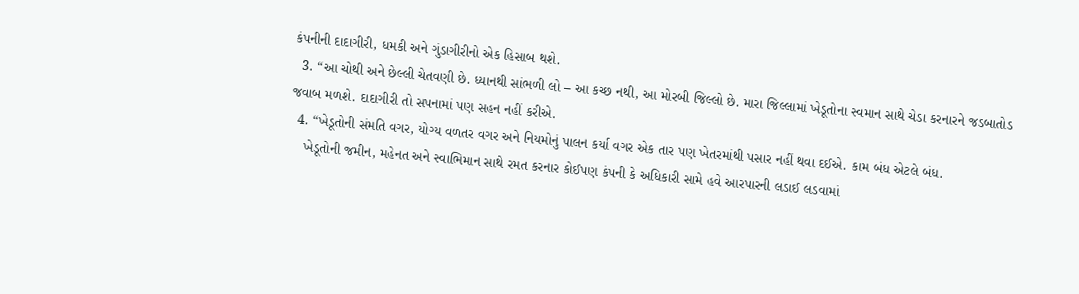કંપનીની દાદાગીરી, ધમકી અને ગુંડાગીરીનો એક હિસાબ થશે.
  3. “આ ચોથી અને છેલ્લી ચેતવણી છે. ધ્યાનથી સાંભળી લો – આ કચ્છ નથી, આ મોરબી જિલ્લો છે. મારા જિલ્લામાં ખેડૂતોના સ્વમાન સાથે ચેડા કરનારને જડબાતોડ જવાબ મળશે. દાદાગીરી તો સપનામાં પણ સહન નહીં કરીએ.
  4. “ખેડૂતોની સંમતિ વગર, યોગ્ય વળતર વગર અને નિયમોનું પાલન કર્યા વગર એક તાર પણ ખેતરમાંથી પસાર નહીં થવા દઈએ. કામ બંધ એટલે બંધ.
    ખેડૂતોની જમીન, મહેનત અને સ્વાભિમાન સાથે રમત કરનાર કોઈપણ કંપની કે અધિકારી સામે હવે આરપારની લડાઈ લડવામાં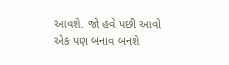આવશે. જો હવે પછી આવો એક પણ બનાવ બનશે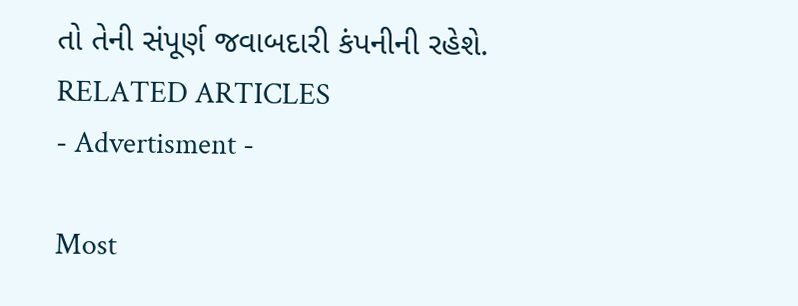તો તેની સંપૂર્ણ જવાબદારી કંપનીની રહેશે.
RELATED ARTICLES
- Advertisment -

Most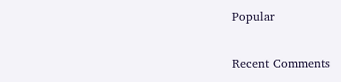Popular

Recent Comments